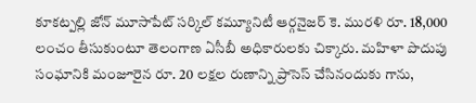కూకట్పల్లి జోన్ మూసాపేట్ సర్కిల్ కమ్యూనిటీ ఆర్గనైజర్ కె. మురళి రూ. 18,000 లంచం తీసుకుంటూ తెలంగాణ ఏసీబీ అధికారులకు చిక్కారు. మహిళా పొదుపు సంఘానికి మంజూరైన రూ. 20 లక్షల రుణాన్ని ప్రాసెస్ చేసినందుకు గాను,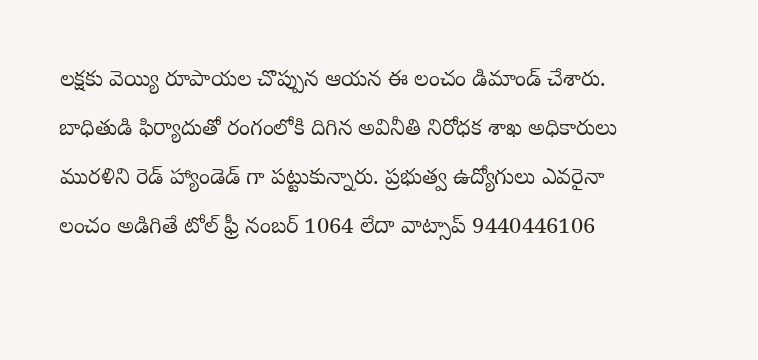లక్షకు వెయ్యి రూపాయల చొప్పున ఆయన ఈ లంచం డిమాండ్ చేశారు. బాధితుడి ఫిర్యాదుతో రంగంలోకి దిగిన అవినీతి నిరోధక శాఖ అధికారులు మురళిని రెడ్ హ్యాండెడ్ గా పట్టుకున్నారు. ప్రభుత్వ ఉద్యోగులు ఎవరైనా లంచం అడిగితే టోల్ ఫ్రీ నంబర్ 1064 లేదా వాట్సాప్ 9440446106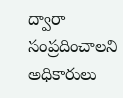ద్వారా సంప్రదించాలని అధికారులు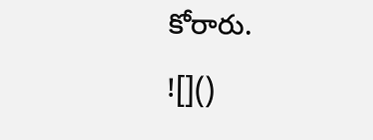కోరారు.
![]()